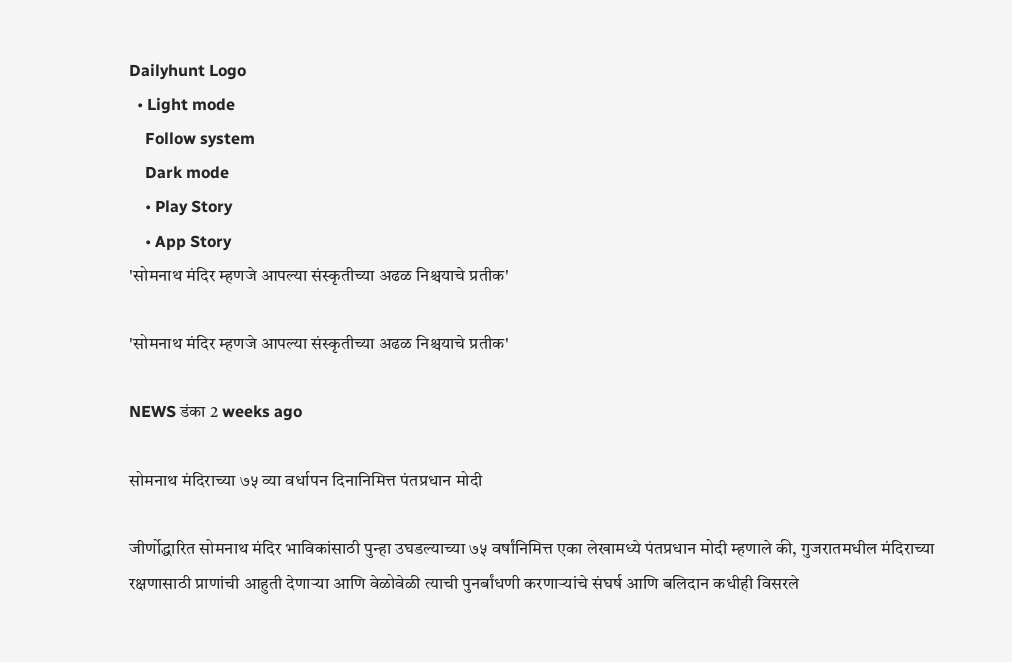Dailyhunt Logo
  • Light mode
    Follow system
    Dark mode
    • Play Story
    • App Story
'सोमनाथ मंदिर म्हणजे आपल्या संस्कृतीच्या अढळ निश्चयाचे प्रतीक'

'सोमनाथ मंदिर म्हणजे आपल्या संस्कृतीच्या अढळ निश्चयाचे प्रतीक'

NEWS डंका 2 weeks ago

सोमनाथ मंदिराच्या ७५ व्या वर्धापन दिनानिमित्त पंतप्रधान मोदी

जीर्णोद्धारित सोमनाथ मंदिर भाविकांसाठी पुन्हा उघडल्याच्या ७५ वर्षांनिमित्त एका लेखामध्ये पंतप्रधान मोदी म्हणाले की, गुजरातमधील मंदिराच्या रक्षणासाठी प्राणांची आहुती देणाऱ्या आणि वेळोवेळी त्याची पुनर्बांधणी करणाऱ्यांचे संघर्ष आणि बलिदान कधीही विसरले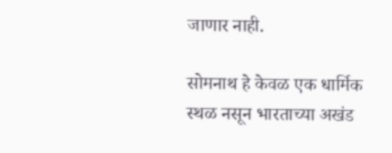जाणार नाही.

सोमनाथ हे केवळ एक धार्मिक स्थळ नसून भारताच्या अखंड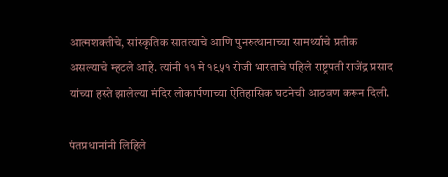आत्मशक्तीचे, सांस्कृतिक सातत्याचे आणि पुनरुत्थानाच्या सामर्थ्याचे प्रतीक असल्याचे म्हटले आहे. त्यांनी ११ मे १९५१ रोजी भारताचे पहिले राष्ट्रपती राजेंद्र प्रसाद यांच्या हस्ते झालेल्या मंदिर लोकार्पणाच्या ऐतिहासिक घटनेची आठवण करून दिली.

पंतप्रधानांनी लिहिले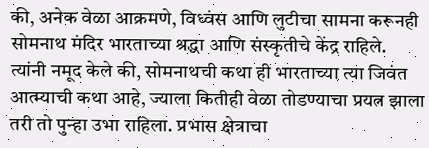की, अनेक वेळा आक्रमणे, विध्वंस आणि लुटीचा सामना करूनही सोमनाथ मंदिर भारताच्या श्रद्धा आणि संस्कृतीचे केंद्र राहिले. त्यांनी नमूद केले की, सोमनाथची कथा ही भारताच्या त्या जिवंत आत्म्याची कथा आहे, ज्याला कितीही वेळा तोडण्याचा प्रयत्न झाला तरी तो पुन्हा उभा राहिला. प्रभास क्षेत्राचा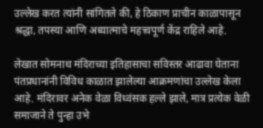उल्लेख करत त्यांनी सांगितले की, हे ठिकाण प्राचीन काळापासून श्रद्धा, तपस्या आणि अध्यात्माचे महत्त्वपूर्ण केंद्र राहिले आहे.

लेखात सोमनाथ मंदिराच्या इतिहासाचा सविस्तर आढावा घेताना पंतप्रधानांनी विविध काळात झालेल्या आक्रमणांचा उल्लेख केला आहे. मंदिरावर अनेक वेळा विध्वंसक हल्ले झाले, मात्र प्रत्येक वेळी समाजाने ते पुन्हा उभे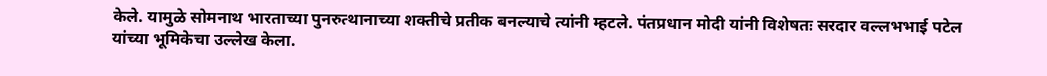केले. यामुळे सोमनाथ भारताच्या पुनरुत्थानाच्या शक्तीचे प्रतीक बनल्याचे त्यांनी म्हटले. पंतप्रधान मोदी यांनी विशेषतः सरदार वल्लभभाई पटेल यांच्या भूमिकेचा उल्लेख केला.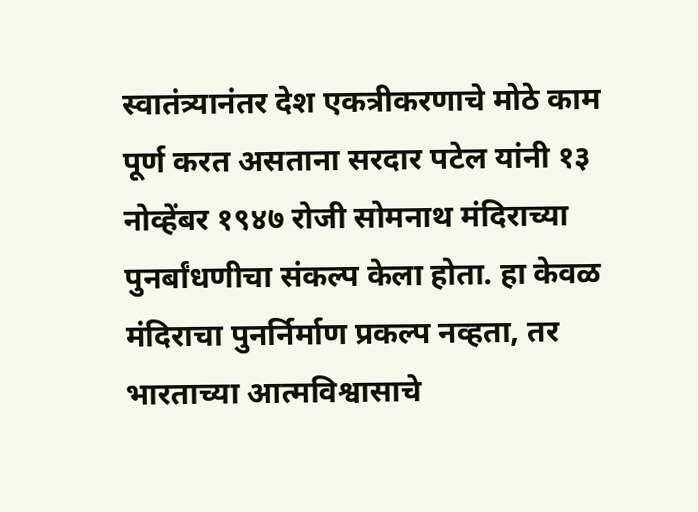स्वातंत्र्यानंतर देश एकत्रीकरणाचे मोठे काम पूर्ण करत असताना सरदार पटेल यांनी १३ नोव्हेंबर १९४७ रोजी सोमनाथ मंदिराच्या पुनर्बांधणीचा संकल्प केला होता. हा केवळ मंदिराचा पुनर्निर्माण प्रकल्प नव्हता, तर भारताच्या आत्मविश्वासाचे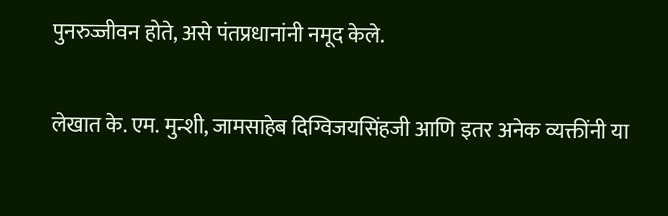पुनरुज्जीवन होते, असे पंतप्रधानांनी नमूद केले.

लेखात के. एम. मुन्शी, जामसाहेब दिग्विजयसिंहजी आणि इतर अनेक व्यक्तींनी या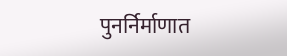पुनर्निर्माणात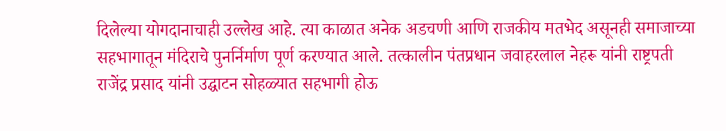दिलेल्या योगदानाचाही उल्लेख आहे. त्या काळात अनेक अडचणी आणि राजकीय मतभेद असूनही समाजाच्या सहभागातून मंदिराचे पुनर्निर्माण पूर्ण करण्यात आले. तत्कालीन पंतप्रधान जवाहरलाल नेहरू यांनी राष्ट्रपती राजेंद्र प्रसाद यांनी उद्घाटन सोहळ्यात सहभागी होऊ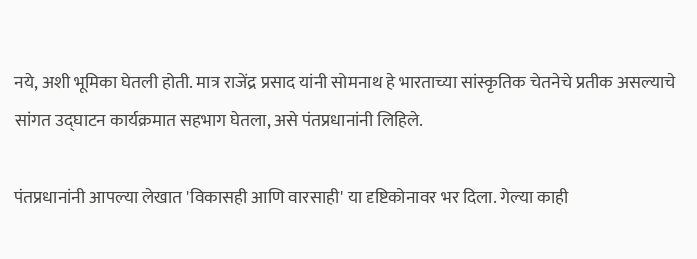नये, अशी भूमिका घेतली होती. मात्र राजेंद्र प्रसाद यांनी सोमनाथ हे भारताच्या सांस्कृतिक चेतनेचे प्रतीक असल्याचे सांगत उद्घाटन कार्यक्रमात सहभाग घेतला, असे पंतप्रधानांनी लिहिले.

पंतप्रधानांनी आपल्या लेखात 'विकासही आणि वारसाही' या दृष्टिकोनावर भर दिला. गेल्या काही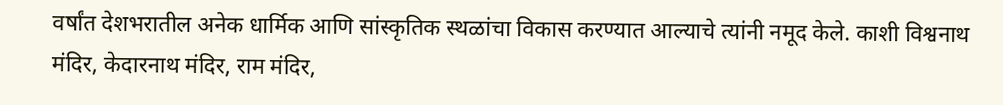वर्षांत देशभरातील अनेक धार्मिक आणि सांस्कृतिक स्थळांचा विकास करण्यात आल्याचे त्यांनी नमूद केले. काशी विश्वनाथ मंदिर, केदारनाथ मंदिर, राम मंदिर,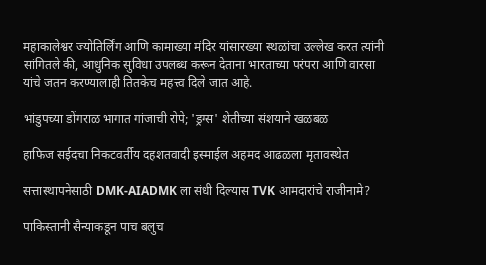महाकालेश्वर ज्योतिर्लिंग आणि कामाख्या मंदिर यांसारख्या स्थळांचा उल्लेख करत त्यांनी सांगितले की, आधुनिक सुविधा उपलब्ध करून देताना भारताच्या परंपरा आणि वारसा यांचे जतन करण्यालाही तितकेच महत्त्व दिले जात आहे.

भांडुपच्या डोंगराळ भागात गांजाची रोपे; 'ड्रग्स' शेतीच्या संशयाने खळबळ

हाफिज सईदचा निकटवर्तीय दहशतवादी इस्माईल अहमद आढळला मृतावस्थेत

सत्तास्थापनेसाठी DMK-AIADMK ला संधी दिल्यास TVK आमदारांचे राजीनामे?

पाकिस्तानी सैन्याकडून पाच बलुच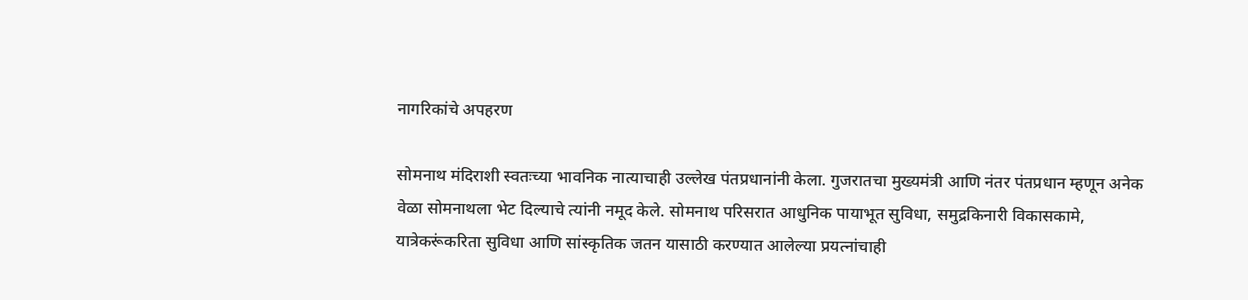नागरिकांचे अपहरण

सोमनाथ मंदिराशी स्वतःच्या भावनिक नात्याचाही उल्लेख पंतप्रधानांनी केला. गुजरातचा मुख्यमंत्री आणि नंतर पंतप्रधान म्हणून अनेक वेळा सोमनाथला भेट दिल्याचे त्यांनी नमूद केले. सोमनाथ परिसरात आधुनिक पायाभूत सुविधा, समुद्रकिनारी विकासकामे, यात्रेकरूंकरिता सुविधा आणि सांस्कृतिक जतन यासाठी करण्यात आलेल्या प्रयत्नांचाही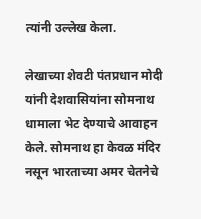त्यांनी उल्लेख केला.

लेखाच्या शेवटी पंतप्रधान मोदी यांनी देशवासियांना सोमनाथ धामाला भेट देण्याचे आवाहन केले. सोमनाथ हा केवळ मंदिर नसून भारताच्या अमर चेतनेचे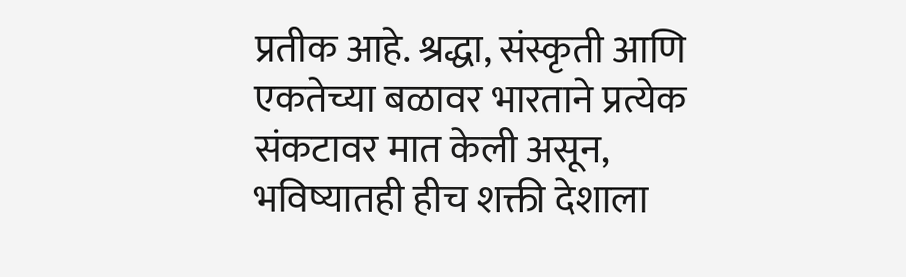प्रतीक आहे. श्रद्धा, संस्कृती आणि एकतेच्या बळावर भारताने प्रत्येक संकटावर मात केली असून, भविष्यातही हीच शक्ती देशाला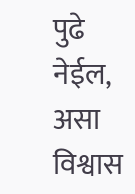पुढे नेईल, असा विश्वास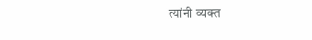त्यांनी व्यक्त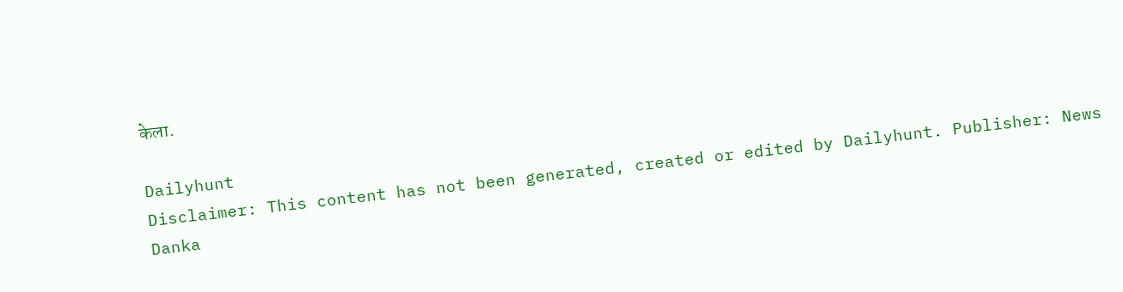केला.

Dailyhunt
Disclaimer: This content has not been generated, created or edited by Dailyhunt. Publisher: News Danka